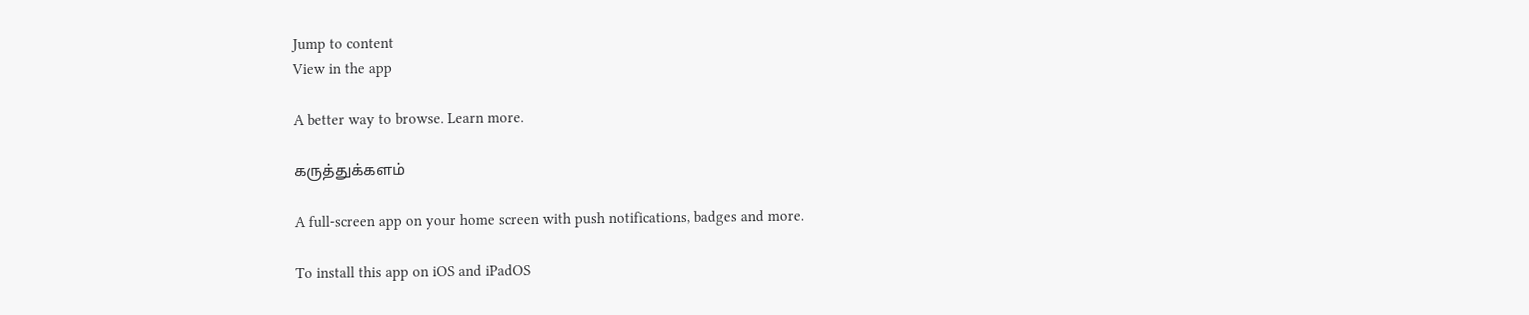Jump to content
View in the app

A better way to browse. Learn more.

கருத்துக்களம்

A full-screen app on your home screen with push notifications, badges and more.

To install this app on iOS and iPadOS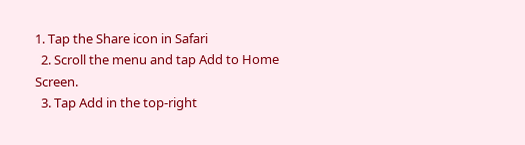1. Tap the Share icon in Safari
  2. Scroll the menu and tap Add to Home Screen.
  3. Tap Add in the top-right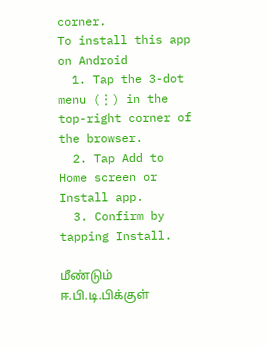corner.
To install this app on Android
  1. Tap the 3-dot menu (⋮) in the top-right corner of the browser.
  2. Tap Add to Home screen or Install app.
  3. Confirm by tapping Install.

மீண்டும் ஈ.பி.டி.பிக்குள்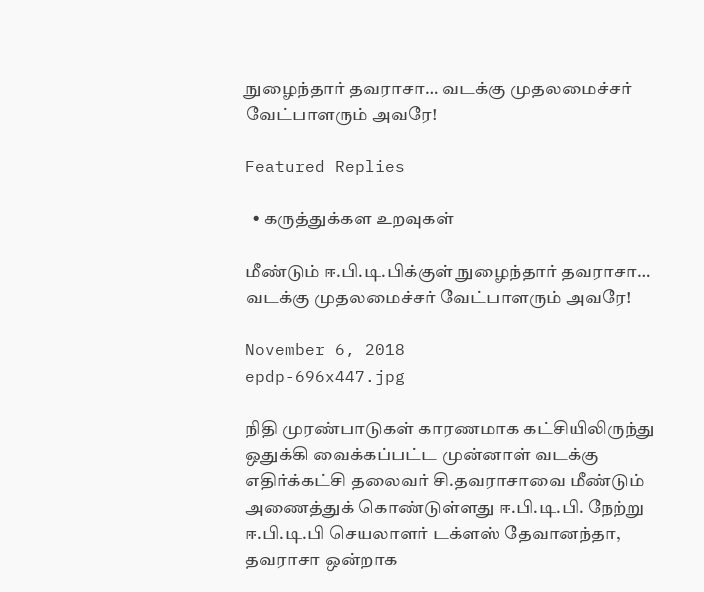நுழைந்தார் தவராசா… வடக்கு முதலமைச்சர் வேட்பாளரும் அவரே!

Featured Replies

  • கருத்துக்கள உறவுகள்

மீண்டும் ஈ.பி.டி.பிக்குள் நுழைந்தார் தவராசா… வடக்கு முதலமைச்சர் வேட்பாளரும் அவரே!

November 6, 2018
epdp-696x447.jpg

நிதி முரண்பாடுகள் காரணமாக கட்சியிலிருந்து ஒதுக்கி வைக்கப்பட்ட முன்னாள் வடக்கு எதிர்க்கட்சி தலைவர் சி.தவராசாவை மீண்டும் அணைத்துக் கொண்டுள்ளது ஈ.பி.டி.பி. நேற்று ஈ.பி.டி.பி செயலாளர் டக்ளஸ் தேவானந்தா, தவராசா ஒன்றாக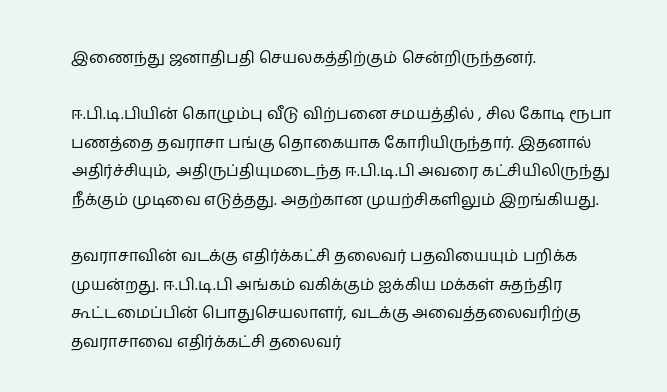இணைந்து ஜனாதிபதி செயலகத்திற்கும் சென்றிருந்தனர்.

ஈ.பி.டி.பியின் கொழும்பு வீடு விற்பனை சமயத்தில் , சில கோடி ரூபா பணத்தை தவராசா பங்கு தொகையாக கோரியிருந்தார். இதனால் அதிர்ச்சியும், அதிருப்தியுமடைந்த ஈ.பி.டி.பி அவரை கட்சியிலிருந்து நீக்கும் முடிவை எடுத்தது. அதற்கான முயற்சிகளிலும் இறங்கியது.

தவராசாவின் வடக்கு எதிர்க்கட்சி தலைவர் பதவியையும் பறிக்க முயன்றது. ஈ.பி.டி.பி அங்கம் வகிக்கும் ஐக்கிய மக்கள் சுதந்திர கூட்டமைப்பின் பொதுசெயலாளர், வடக்கு அவைத்தலைவரிற்கு தவராசாவை எதிர்க்கட்சி தலைவர்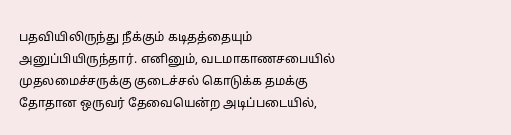பதவியிலிருந்து நீக்கும் கடிதத்தையும் அனுப்பியிருந்தார். எனினும், வடமாகாணசபையில் முதலமைச்சருக்கு குடைச்சல் கொடுக்க தமக்கு தோதான ஒருவர் தேவையென்ற அடிப்படையில்,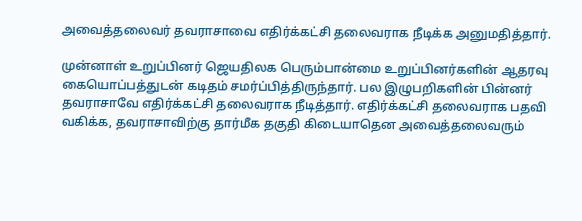அவைத்தலைவர் தவராசாவை எதிர்க்கட்சி தலைவராக நீடிக்க அனுமதித்தார்.

முன்னாள் உறுப்பினர் ஜெயதிலக பெரும்பான்மை உறுப்பினர்களின் ஆதரவு கையொப்பத்துடன் கடிதம் சமர்ப்பித்திருந்தார். பல இழுபறிகளின் பின்னர் தவராசாவே எதிர்க்கட்சி தலைவராக நீடித்தார். எதிர்க்கட்சி தலைவராக பதவி வகிக்க, தவராசாவிற்கு தார்மீக தகுதி கிடையாதென அவைத்தலைவரும்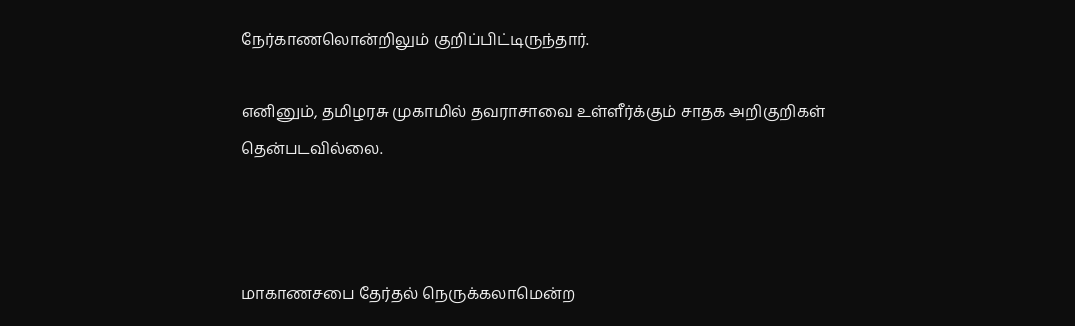நேர்காணலொன்றிலும் குறிப்பிட்டிருந்தார்.

எனினும், தமிழரசு முகாமில் தவராசாவை உள்ளீர்க்கும் சாதக அறிகுறிகள் தென்படவில்லை.



மாகாணசபை தேர்தல் நெருக்கலாமென்ற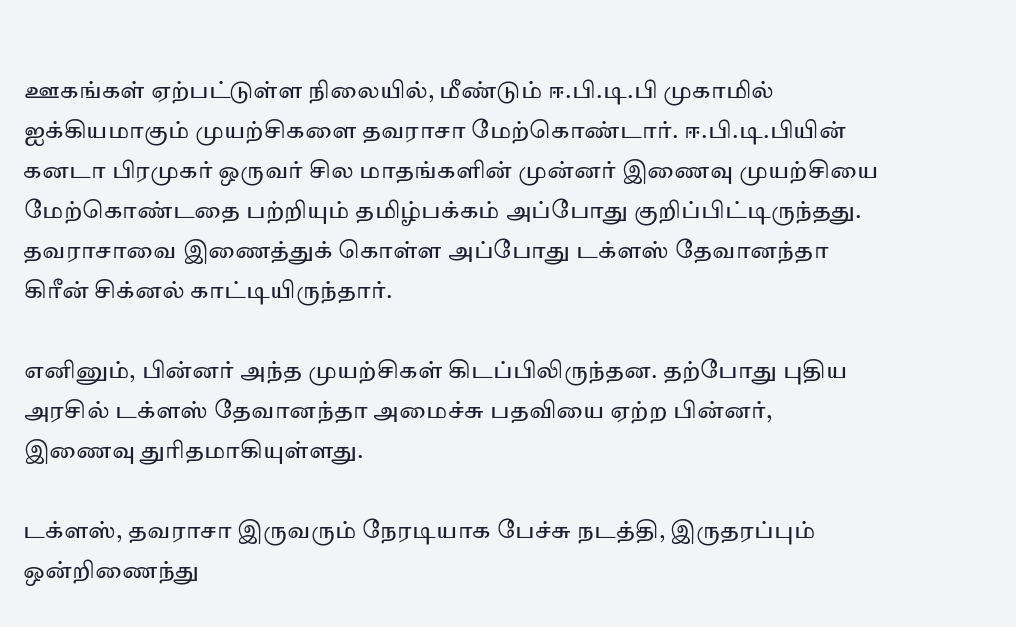ஊகங்கள் ஏற்பட்டுள்ள நிலையில், மீண்டும் ஈ.பி.டி.பி முகாமில் ஐக்கியமாகும் முயற்சிகளை தவராசா மேற்கொண்டார். ஈ.பி.டி.பியின் கனடா பிரமுகர் ஒருவர் சில மாதங்களின் முன்னர் இணைவு முயற்சியை மேற்கொண்டதை பற்றியும் தமிழ்பக்கம் அப்போது குறிப்பிட்டிருந்தது. தவராசாவை இணைத்துக் கொள்ள அப்போது டக்ளஸ் தேவானந்தா கிரீன் சிக்னல் காட்டியிருந்தார்.

எனினும், பின்னர் அந்த முயற்சிகள் கிடப்பிலிருந்தன. தற்போது புதிய அரசில் டக்ளஸ் தேவானந்தா அமைச்சு பதவியை ஏற்ற பின்னர், இணைவு துரிதமாகியுள்ளது.

டக்ளஸ், தவராசா இருவரும் நேரடியாக பேச்சு நடத்தி, இருதரப்பும் ஒன்றிணைந்து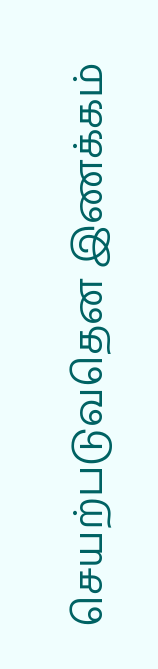செயற்படுவதென இணக்கம்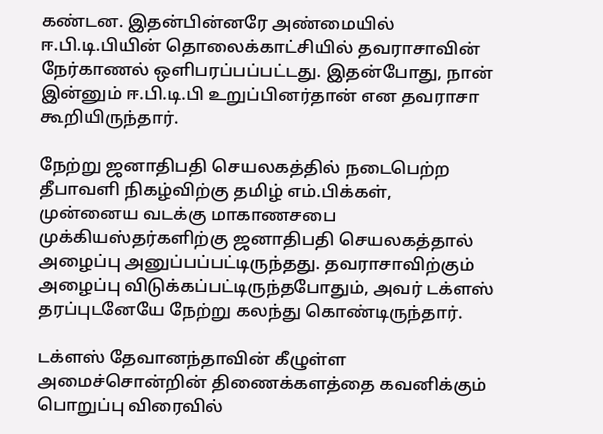கண்டன. இதன்பின்னரே அண்மையில் ஈ.பி.டி.பியின் தொலைக்காட்சியில் தவராசாவின் நேர்காணல் ஒளிபரப்பப்பட்டது. இதன்போது, நான் இன்னும் ஈ.பி.டி.பி உறுப்பினர்தான் என தவராசா கூறியிருந்தார்.

நேற்று ஜனாதிபதி செயலகத்தில் நடைபெற்ற தீபாவளி நிகழ்விற்கு தமிழ் எம்.பிக்கள், முன்னைய வடக்கு மாகாணசபை முக்கியஸ்தர்களிற்கு ஜனாதிபதி செயலகத்தால் அழைப்பு அனுப்பப்பட்டிருந்தது. தவராசாவிற்கும் அழைப்பு விடுக்கப்பட்டிருந்தபோதும், அவர் டக்ளஸ் தரப்புடனேயே நேற்று கலந்து கொண்டிருந்தார்.

டக்ளஸ் தேவானந்தாவின் கீழுள்ள அமைச்சொன்றின் திணைக்களத்தை கவனிக்கும் பொறுப்பு விரைவில்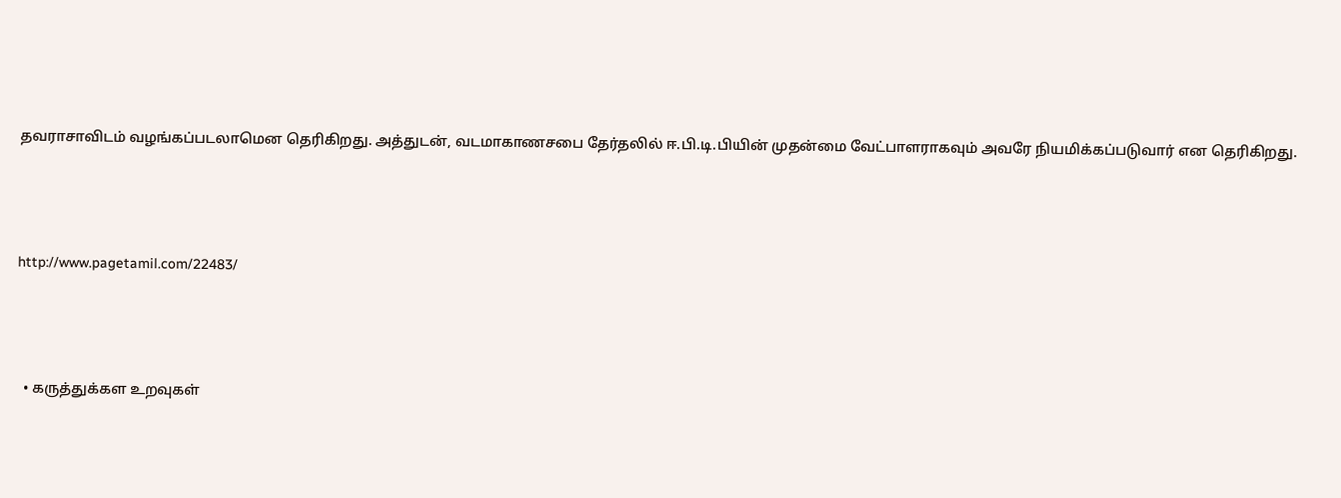தவராசாவிடம் வழங்கப்படலாமென தெரிகிறது. அத்துடன், வடமாகாணசபை தேர்தலில் ஈ.பி.டி.பியின் முதன்மை வேட்பாளராகவும் அவரே நியமிக்கப்படுவார் என தெரிகிறது.



http://www.pagetamil.com/22483/



  • கருத்துக்கள உறவுகள்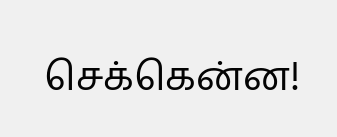செக்கென்ன!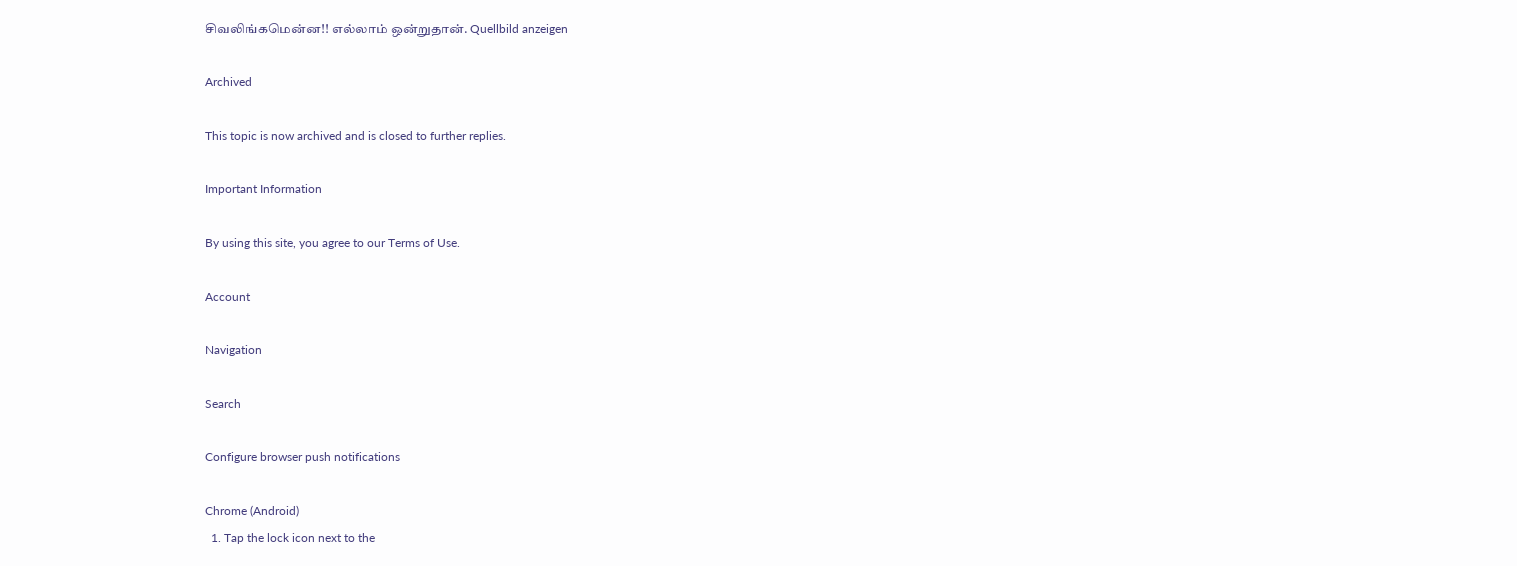சிவலிங்கமென்ன!! எல்லாம் ஒன்றுதான். Quellbild anzeigen

Archived

This topic is now archived and is closed to further replies.

Important Information

By using this site, you agree to our Terms of Use.

Account

Navigation

Search

Configure browser push notifications

Chrome (Android)
  1. Tap the lock icon next to the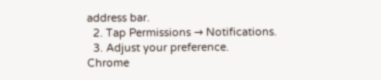address bar.
  2. Tap Permissions → Notifications.
  3. Adjust your preference.
Chrome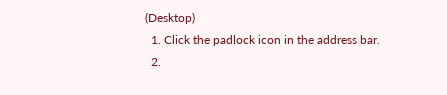(Desktop)
  1. Click the padlock icon in the address bar.
  2.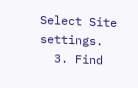Select Site settings.
  3. Find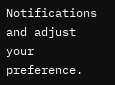Notifications and adjust your preference.